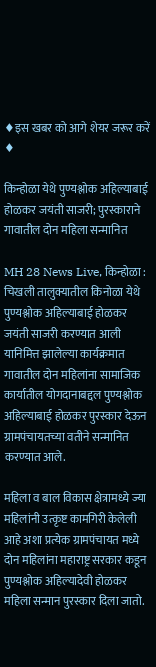♦इस खबर को आगे शेयर जरूर करें ♦

किन्होळा येथे पुण्यश्लोक अहिल्याबाई होळकर जयंती साजरी; पुरस्काराने गावातील दोन महिला सन्मानित

MH 28 News Live, किन्होळा : चिखली तालुक्यातील किनोळा येथे पुण्यश्लोक अहिल्याबाई होळकर जयंती साजरी करण्यात आली यानिमित्त झालेल्या कार्यक्रमात गावातील दोन महिलांना सामाजिक कार्यातील योगदानाबद्दल पुण्यश्लोक अहिल्याबाई होळकर पुरस्कार देऊन ग्रामपंचायतच्या वतीने सन्मानित करण्यात आले.

महिला व बाल विकास क्षेत्रामध्ये ज्या महिलांनी उत्कृष्ट कामगिरी केलेली आहे अशा प्रत्येक ग्रामपंचायत मध्ये दोन महिलांना महाराष्ट्र सरकार कडून पुण्यश्लोक अहिल्यादेवी होळकर महिला सन्मान पुरस्कार दिला जातो.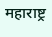महाराष्ट्र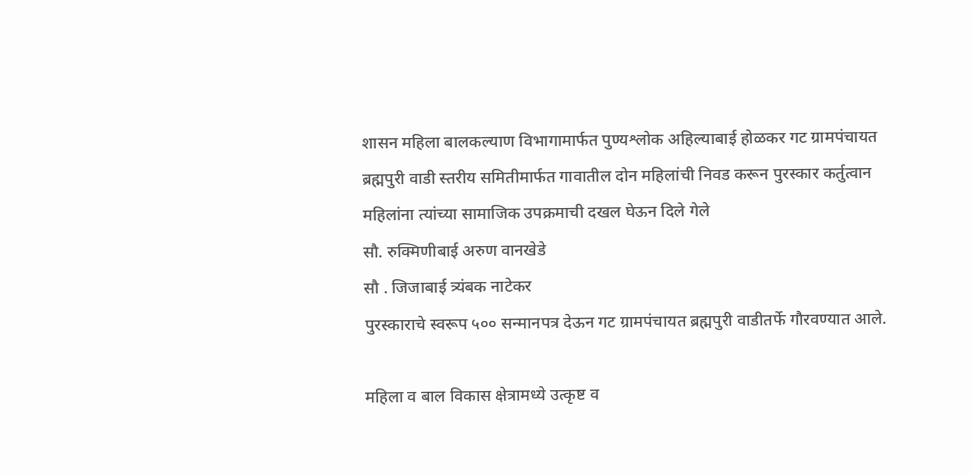शासन महिला बालकल्याण विभागामार्फत पुण्यश्लोक अहिल्याबाई होळकर गट ग्रामपंचायत ब्रह्मपुरी वाडी स्तरीय समितीमार्फत गावातील दोन महिलांची निवड करून पुरस्कार कर्तुत्वान महिलांना त्यांच्या सामाजिक उपक्रमाची दखल घेऊन दिले गेले
सौ. रुक्मिणीबाई अरुण वानखेडे
सौ . जिजाबाई त्र्यंबक नाटेकर
पुरस्काराचे स्वरूप ५०० सन्मानपत्र देऊन गट ग्रामपंचायत ब्रह्मपुरी वाडीतर्फे गौरवण्यात आले.

महिला व बाल विकास क्षेत्रामध्ये उत्कृष्ट व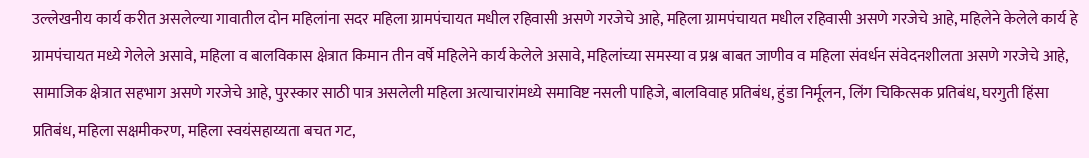उल्लेखनीय कार्य करीत असलेल्या गावातील दोन महिलांना सदर महिला ग्रामपंचायत मधील रहिवासी असणे गरजेचे आहे, महिला ग्रामपंचायत मधील रहिवासी असणे गरजेचे आहे, महिलेने केलेले कार्य हे ग्रामपंचायत मध्ये गेलेले असावे, महिला व बालविकास क्षेत्रात किमान तीन वर्षे महिलेने कार्य केलेले असावे, महिलांच्या समस्या व प्रश्न बाबत जाणीव व महिला संवर्धन संवेदनशीलता असणे गरजेचे आहे, सामाजिक क्षेत्रात सहभाग असणे गरजेचे आहे, पुरस्कार साठी पात्र असलेली महिला अत्याचारांमध्ये समाविष्ट नसली पाहिजे, बालविवाह प्रतिबंध, हुंडा निर्मूलन, लिंग चिकित्सक प्रतिबंध, घरगुती हिंसा प्रतिबंध, महिला सक्षमीकरण, महिला स्वयंसहाय्यता बचत गट,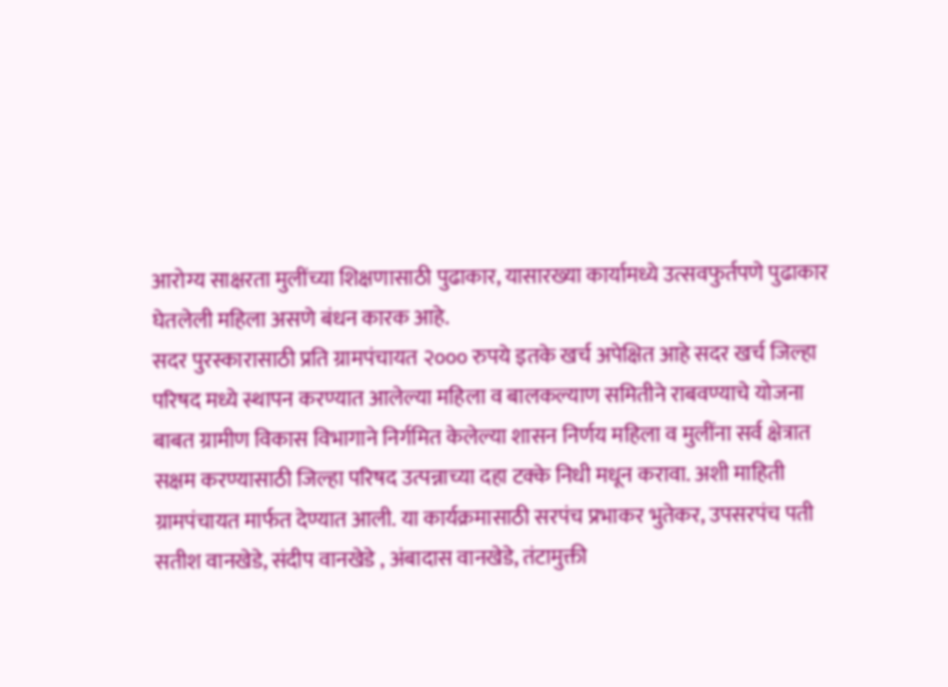आरोग्य साक्षरता मुलींच्या शिक्षणासाठी पुढाकार, यासारख्या कार्यामध्ये उत्सवफुर्तपणे पुढाकार घेतलेली महिला असणे बंधन कारक आहे.
सदर पुरस्कारासाठी प्रति ग्रामपंचायत २००० रुपये इतके खर्च अपेक्षित आहे सदर खर्च जिल्हा परिषद मध्ये स्थापन करण्यात आलेल्या महिला व बालकल्याण समितीने राबवण्याचे योजना बाबत ग्रामीण विकास विभागाने निर्गमित केलेल्या शासन निर्णय महिला व मुलींना सर्व क्षेत्रात सक्षम करण्यासाठी जिल्हा परिषद उत्पन्नाच्या दहा टक्के निधी मधून करावा. अशी माहिती ग्रामपंचायत मार्फत देण्यात आली. या कार्यक्रमासाठी सरपंच प्रभाकर भुतेकर, उपसरपंच पती सतीश वानखेडे, संदीप वानखेडे , अंबादास वानखेडे, तंटामुक्ती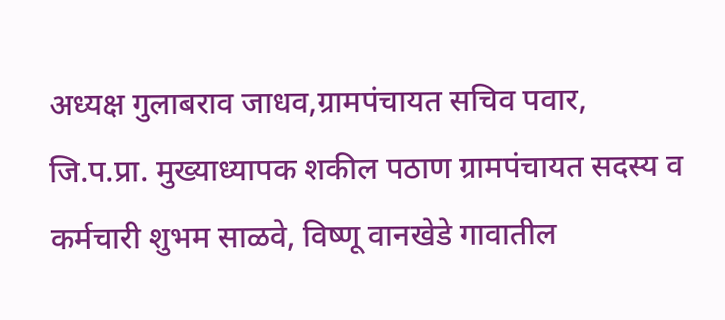अध्यक्ष गुलाबराव जाधव,ग्रामपंचायत सचिव पवार, जि.प.प्रा. मुख्याध्यापक शकील पठाण ग्रामपंचायत सदस्य व कर्मचारी शुभम साळवे, विष्णू वानखेडे गावातील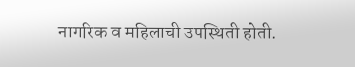नागरिक व महिलाची उपस्थिती होती.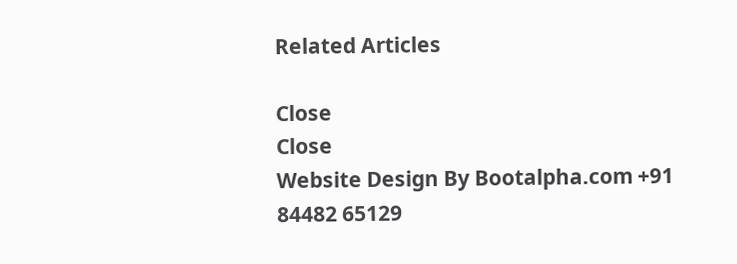Related Articles

Close
Close
Website Design By Bootalpha.com +91 84482 65129